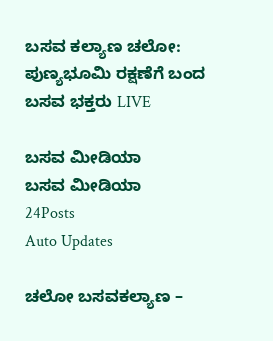ಬಸವ ಕಲ್ಯಾಣ ಚಲೋ: ಪುಣ್ಯಭೂಮಿ ರಕ್ಷಣೆಗೆ ಬಂದ ಬಸವ ಭಕ್ತರು LIVE

ಬಸವ ಮೀಡಿಯಾ
ಬಸವ ಮೀಡಿಯಾ
24Posts
Auto Updates

ಚಲೋ ಬಸವಕಲ್ಯಾಣ –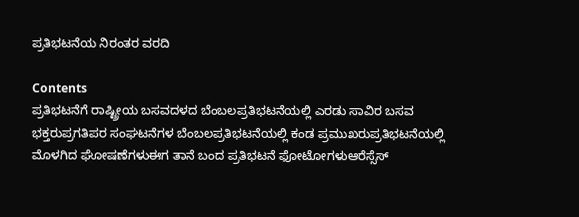ಪ್ರತಿಭಟನೆಯ ನಿರಂತರ ವರದಿ

Contents
ಪ್ರತಿಭಟನೆಗೆ ರಾಷ್ಟ್ರೀಯ ಬಸವದಳದ ಬೆಂಬಲಪ್ರತಿಭಟನೆಯಲ್ಲಿ ಎರಡು ಸಾವಿರ ಬಸವ ಭಕ್ತರುಪ್ರಗತಿಪರ ಸಂಘಟನೆಗಳ ಬೆಂಬಲಪ್ರತಿಭಟನೆಯಲ್ಲಿ ಕಂಡ ಪ್ರಮುಖರುಪ್ರತಿಭಟನೆಯಲ್ಲಿ ಮೊಳಗಿದ ಘೋಷಣೆಗಳುಈಗ ತಾನೆ ಬಂದ ಪ್ರತಿಭಟನೆ ಫೋಟೋಗಳುಆರೆಸ್ಸೆಸ್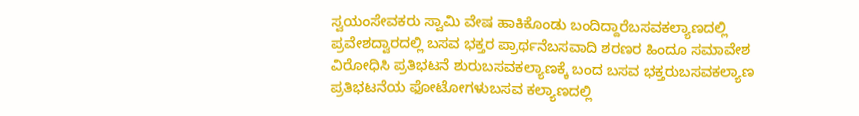ಸ್ವಯಂಸೇವಕರು ಸ್ವಾಮಿ ವೇಷ ಹಾಕಿಕೊಂಡು ಬಂದಿದ್ದಾರೆಬಸವಕಲ್ಯಾಣದಲ್ಲಿ ಪ್ರವೇಶದ್ವಾರದಲ್ಲಿ ಬಸವ ಭಕ್ತರ ಪ್ರಾರ್ಥನೆಬಸವಾದಿ ಶರಣರ ಹಿಂದೂ ಸಮಾವೇಶ ವಿರೋಧಿಸಿ ಪ್ರತಿಭಟನೆ ಶುರುಬಸವಕಲ್ಯಾಣಕ್ಕೆ ಬಂದ ಬಸವ ಭಕ್ತರುಬಸವಕಲ್ಯಾಣ ಪ್ರತಿಭಟನೆಯ ಫೋಟೋಗಳುಬಸವ ಕಲ್ಯಾಣದಲ್ಲಿ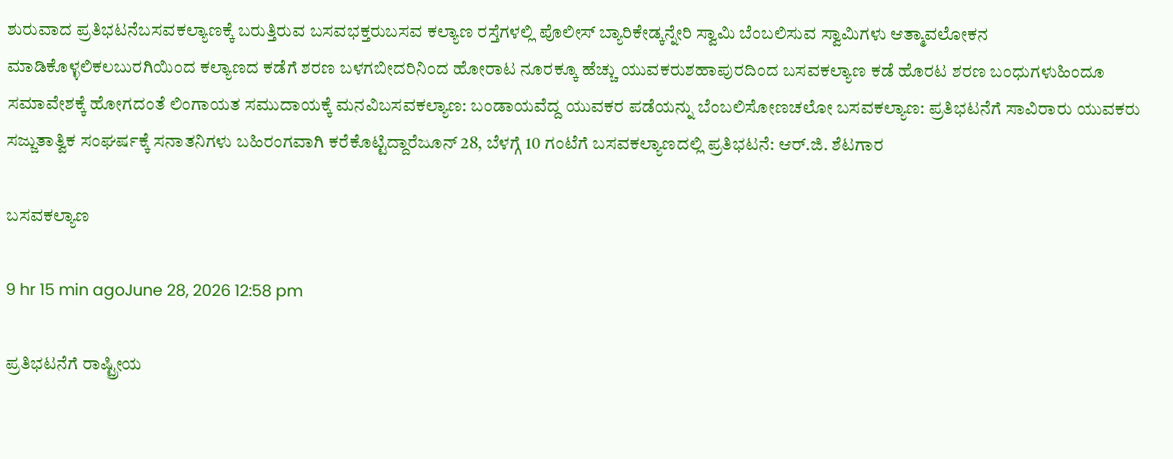ಶುರುವಾದ ಪ್ರತಿಭಟನೆಬಸವಕಲ್ಯಾಣಕ್ಕೆ ಬರುತ್ತಿರುವ ಬಸವಭಕ್ತರುಬಸವ ಕಲ್ಯಾಣ ರಸ್ತೆಗಳಲ್ಲಿ ಪೊಲೀಸ್ ಬ್ಯಾರಿಕೇಡ್ಕನ್ನೇರಿ ಸ್ವಾಮಿ ಬೆಂಬಲಿಸುವ ಸ್ವಾಮಿಗಳು ಆತ್ಮಾವಲೋಕನ ಮಾಡಿಕೊಳ್ಳಲಿಕಲಬುರಗಿಯಿಂದ ಕಲ್ಯಾಣದ ಕಡೆಗೆ ಶರಣ ಬಳಗಬೀದರಿನಿಂದ ಹೋರಾಟ ನೂರಕ್ಕೂ ಹೆಚ್ಚು ಯುವಕರುಶಹಾಪುರದಿಂದ ಬಸವಕಲ್ಯಾಣ ಕಡೆ ಹೊರಟ ಶರಣ ಬಂಧುಗಳುಹಿಂದೂ ಸಮಾವೇಶಕ್ಕೆ ಹೋಗದಂತೆ ಲಿಂಗಾಯತ ಸಮುದಾಯಕ್ಕೆ ಮನವಿಬಸವಕಲ್ಯಾಣ: ಬಂಡಾಯವೆದ್ದ ಯುವಕರ ಪಡೆಯನ್ನು ಬೆಂಬಲಿಸೋಣಚಲೋ ಬಸವಕಲ್ಯಾಣ: ಪ್ರತಿಭಟನೆಗೆ ಸಾವಿರಾರು ಯುವಕರು ಸಜ್ಜುತಾತ್ವಿಕ ಸಂಘರ್ಷಕ್ಕೆ ಸನಾತನಿಗಳು ಬಹಿರಂಗವಾಗಿ ಕರೆಕೊಟ್ಟಿದ್ದಾರೆಜೂನ್ 28, ಬೆಳಗ್ಗೆ 10 ಗಂಟೆಗೆ ಬಸವಕಲ್ಯಾಣದಲ್ಲಿ ಪ್ರತಿಭಟನೆ: ಆರ್.ಜಿ. ಶೆಟಗಾರ

ಬಸವಕಲ್ಯಾಣ

9 hr 15 min agoJune 28, 2026 12:58 pm

ಪ್ರತಿಭಟನೆಗೆ ರಾಷ್ಟ್ರೀಯ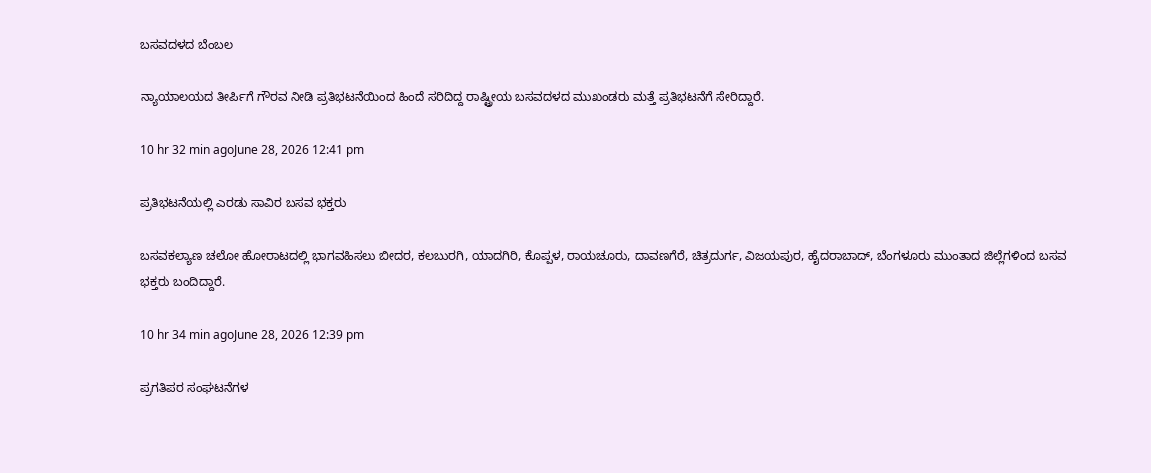ಬಸವದಳದ ಬೆಂಬಲ

ನ್ಯಾಯಾಲಯದ ತೀರ್ಪಿಗೆ ಗೌರವ ನೀಡಿ ಪ್ರತಿಭಟನೆಯಿಂದ ಹಿಂದೆ ಸರಿದಿದ್ದ ರಾಷ್ಟ್ರೀಯ ಬಸವದಳದ ಮುಖಂಡರು ಮತ್ತೆ ಪ್ರತಿಭಟನೆಗೆ ಸೇರಿದ್ದಾರೆ.

10 hr 32 min agoJune 28, 2026 12:41 pm

ಪ್ರತಿಭಟನೆಯಲ್ಲಿ ಎರಡು ಸಾವಿರ ಬಸವ ಭಕ್ತರು

ಬಸವಕಲ್ಯಾಣ ಚಲೋ ಹೋರಾಟದಲ್ಲಿ ಭಾಗವಹಿಸಲು ಬೀದರ, ಕಲಬುರಗಿ, ಯಾದಗಿರಿ, ಕೊಪ್ಪಳ, ರಾಯಚೂರು, ದಾವಣಗೆರೆ, ಚಿತ್ರದುರ್ಗ, ವಿಜಯಪುರ, ಹೈದರಾಬಾದ್, ಬೆಂಗಳೂರು ಮುಂತಾದ ಜಿಲ್ಲೆಗಳಿಂದ ಬಸವ ಭಕ್ತರು ಬಂದಿದ್ದಾರೆ.

10 hr 34 min agoJune 28, 2026 12:39 pm

ಪ್ರಗತಿಪರ ಸಂಘಟನೆಗಳ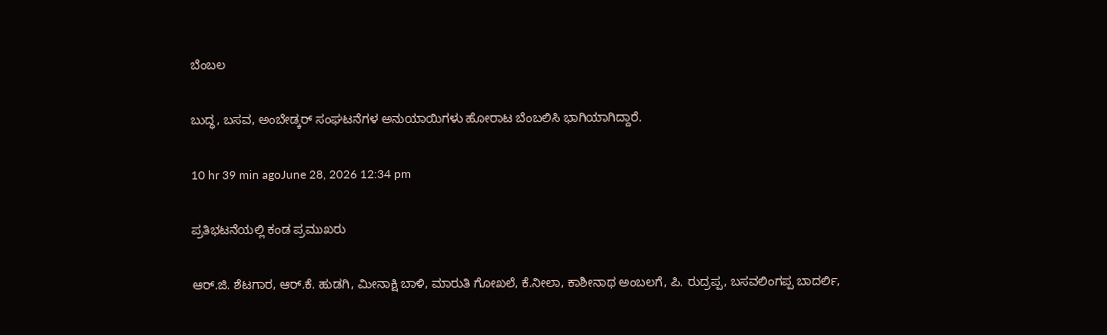ಬೆಂಬಲ

ಬುದ್ಧ, ಬಸವ, ಅಂಬೇಡ್ಕರ್ ಸಂಘಟನೆಗಳ ಅನುಯಾಯಿಗಳು ಹೋರಾಟ ಬೆಂಬಲಿಸಿ ಭಾಗಿಯಾಗಿದ್ದಾರೆ.

10 hr 39 min agoJune 28, 2026 12:34 pm

ಪ್ರತಿಭಟನೆಯಲ್ಲಿ ಕಂಡ ಪ್ರಮುಖರು

ಆರ್.ಜಿ. ಶೆಟಗಾರ, ಆರ್.ಕೆ. ಹುಡಗಿ, ಮೀನಾಕ್ಷಿ ಬಾಳಿ, ಮಾರುತಿ ಗೋಖಲೆ, ಕೆ.ನೀಲಾ, ಕಾಶೀನಾಥ ಅಂಬಲಗೆ, ಪಿ. ರುದ್ರಪ್ಪ, ಬಸವಲಿಂಗಪ್ಪ ಬಾದರ್ಲಿ,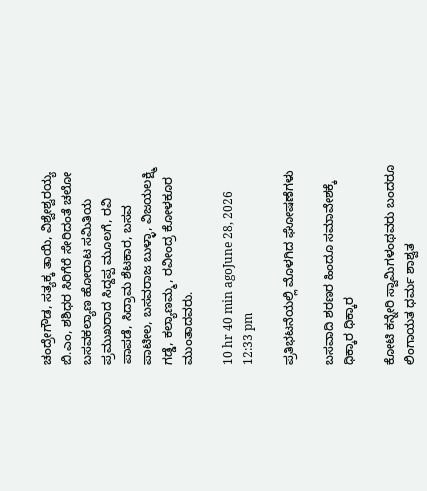ಚಂದ್ರೇಗೌಡ, ಸತ್ಯಕ್ಕ ತಾಯಿ, ವಿಶ್ವೇಶ್ವರಯ್ಯ ಬಿ.ಎಂ, ಶಶಿಧರ ಸಿರಿಗೆರೆ ಸೇರಿದಂತೆ ಚಲೋ ಬಸವಕಲ್ಯಾಣ ಹೋರಾಟ ಸಮಿತಿಯ ಪ್ರಮುಖರಾದ ಸಿದ್ದಪ್ಪ ಮೂಲಗೆ, ರವಿ ಪಾಪಡೆ, ಸಿದ್ರಾಮ ಶೆಟಕಾರ, ಬಸವ ಪಾಟೀಲ, ಬಸವರಾಜ ಬುಳ್ಳಾ, ವಿಜಯಲಕ್ಷ್ಮಿ ಗಡ್ಡೆ, ಕಲ್ಯಾಣಮ್ಮ, ರವೀಂದ್ರ ಕೋಳಕೂರ ಮುಂತಾದವರು.

10 hr 40 min agoJune 28, 2026 12:33 pm

ಪ್ರತಿಭಟನೆಯಲ್ಲಿ ಮೊಳಗಿದ ಘೋಷಣೆಗಳು

ಬಸವಾದಿ ಶರಣರ ಹಿಂದೂ ಸಮಾವೇಶಕ್ಕೆ ಧಿಕ್ಕಾರ ಧಿಕ್ಕಾರ

ಕೋಟಿ ಕನ್ನೇರಿ ಸ್ವಾಮಿಗಳಂಥವರು ಬಂದರೂ ಲಿಂಗಾಯತ ಧರ್ಮ ಶಾಶ್ವತ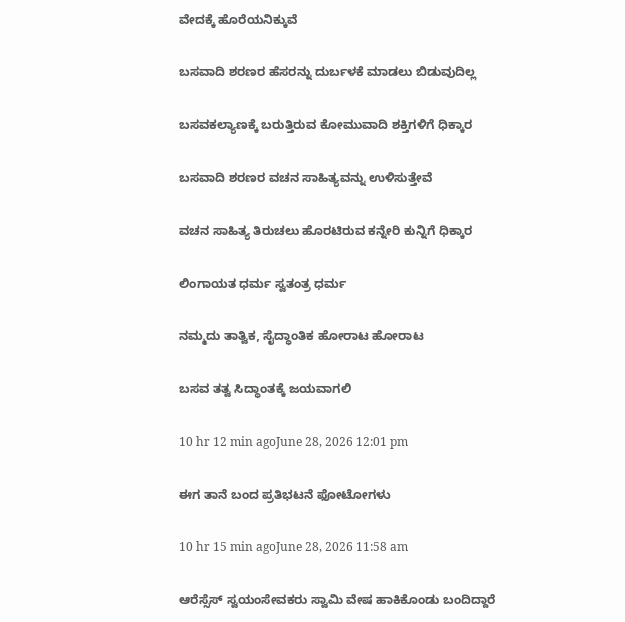ವೇದಕ್ಕೆ ಹೊರೆಯನಿಕ್ಕುವೆ

ಬಸವಾದಿ ಶರಣರ ಹೆಸರನ್ನು ದುರ್ಬಳಕೆ ಮಾಡಲು ಬಿಡುವುದಿಲ್ಲ

ಬಸವಕಲ್ಯಾಣಕ್ಕೆ ಬರುತ್ತಿರುವ ಕೋಮುವಾದಿ ಶಕ್ತಿಗಳಿಗೆ ಧಿಕ್ಕಾರ

ಬಸವಾದಿ ಶರಣರ ವಚನ ಸಾಹಿತ್ಯವನ್ನು ಉಳಿಸುತ್ತೇವೆ

ವಚನ ಸಾಹಿತ್ಯ ತಿರುಚಲು ಹೊರಟಿರುವ ಕನ್ನೇರಿ ಕುನ್ನಿಗೆ ಧಿಕ್ಕಾರ

ಲಿಂಗಾಯತ ಧರ್ಮ ಸ್ವತಂತ್ರ ಧರ್ಮ

ನಮ್ಮದು ತಾತ್ವಿಕ, ಸೈದ್ಧಾಂತಿಕ ಹೋರಾಟ ಹೋರಾಟ

ಬಸವ ತತ್ವ ಸಿದ್ಧಾಂತಕ್ಕೆ ಜಯವಾಗಲಿ

10 hr 12 min agoJune 28, 2026 12:01 pm

ಈಗ ತಾನೆ ಬಂದ ಪ್ರತಿಭಟನೆ ಫೋಟೋಗಳು

10 hr 15 min agoJune 28, 2026 11:58 am

ಆರೆಸ್ಸೆಸ್ ಸ್ವಯಂಸೇವಕರು ಸ್ವಾಮಿ ವೇಷ ಹಾಕಿಕೊಂಡು ಬಂದಿದ್ದಾರೆ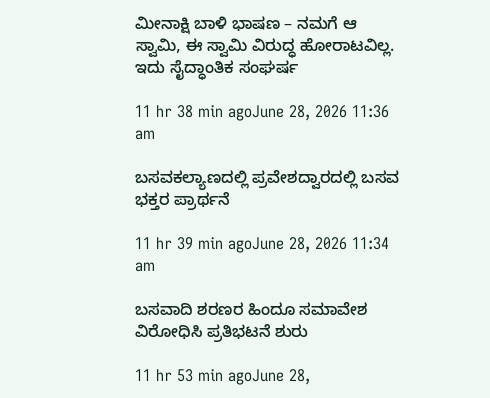ಮೀನಾಕ್ಷಿ ಬಾಳಿ ಭಾಷಣ – ನಮಗೆ ಆ ಸ್ವಾಮಿ, ಈ ಸ್ವಾಮಿ ವಿರುದ್ಧ ಹೋರಾಟವಿಲ್ಲ. ಇದು ಸೈದ್ಧಾಂತಿಕ ಸಂಘರ್ಷ

11 hr 38 min agoJune 28, 2026 11:36 am

ಬಸವಕಲ್ಯಾಣದಲ್ಲಿ ಪ್ರವೇಶದ್ವಾರದಲ್ಲಿ ಬಸವ ಭಕ್ತರ ಪ್ರಾರ್ಥನೆ

11 hr 39 min agoJune 28, 2026 11:34 am

ಬಸವಾದಿ ಶರಣರ ಹಿಂದೂ ಸಮಾವೇಶ ವಿರೋಧಿಸಿ ಪ್ರತಿಭಟನೆ ಶುರು

11 hr 53 min agoJune 28,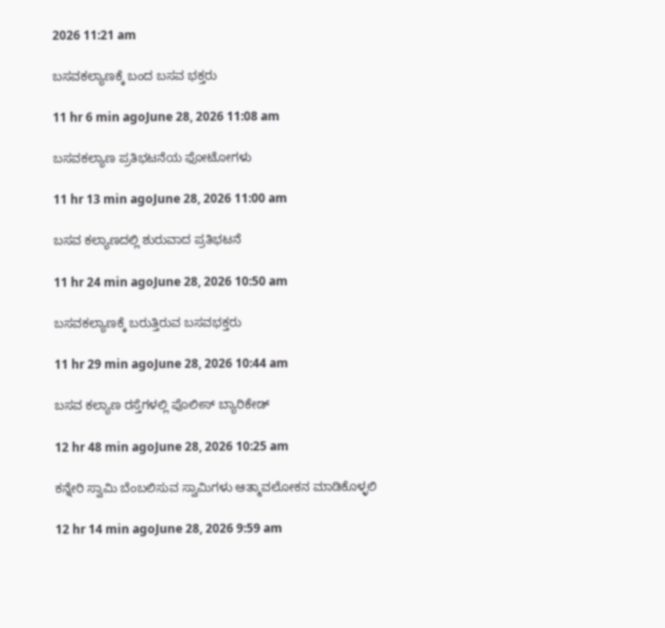2026 11:21 am

ಬಸವಕಲ್ಯಾಣಕ್ಕೆ ಬಂದ ಬಸವ ಭಕ್ತರು

11 hr 6 min agoJune 28, 2026 11:08 am

ಬಸವಕಲ್ಯಾಣ ಪ್ರತಿಭಟನೆಯ ಫೋಟೋಗಳು

11 hr 13 min agoJune 28, 2026 11:00 am

ಬಸವ ಕಲ್ಯಾಣದಲ್ಲಿ ಶುರುವಾದ ಪ್ರತಿಭಟನೆ

11 hr 24 min agoJune 28, 2026 10:50 am

ಬಸವಕಲ್ಯಾಣಕ್ಕೆ ಬರುತ್ತಿರುವ ಬಸವಭಕ್ತರು

11 hr 29 min agoJune 28, 2026 10:44 am

ಬಸವ ಕಲ್ಯಾಣ ರಸ್ತೆಗಳಲ್ಲಿ ಪೊಲೀಸ್ ಬ್ಯಾರಿಕೇಡ್

12 hr 48 min agoJune 28, 2026 10:25 am

ಕನ್ನೇರಿ ಸ್ವಾಮಿ ಬೆಂಬಲಿಸುವ ಸ್ವಾಮಿಗಳು ಆತ್ಮಾವಲೋಕನ ಮಾಡಿಕೊಳ್ಳಲಿ

12 hr 14 min agoJune 28, 2026 9:59 am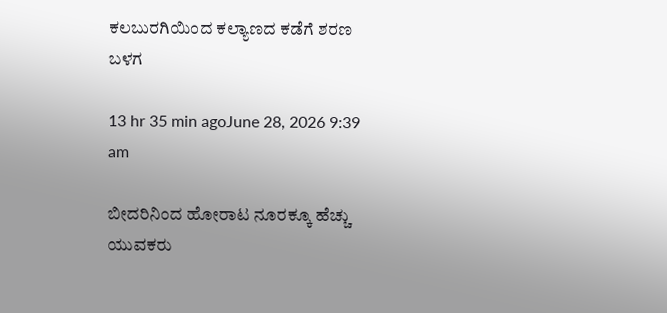ಕಲಬುರಗಿಯಿಂದ ಕಲ್ಯಾಣದ ಕಡೆಗೆ ಶರಣ ಬಳಗ

13 hr 35 min agoJune 28, 2026 9:39 am

ಬೀದರಿನಿಂದ ಹೋರಾಟ ನೂರಕ್ಕೂ ಹೆಚ್ಚು ಯುವಕರು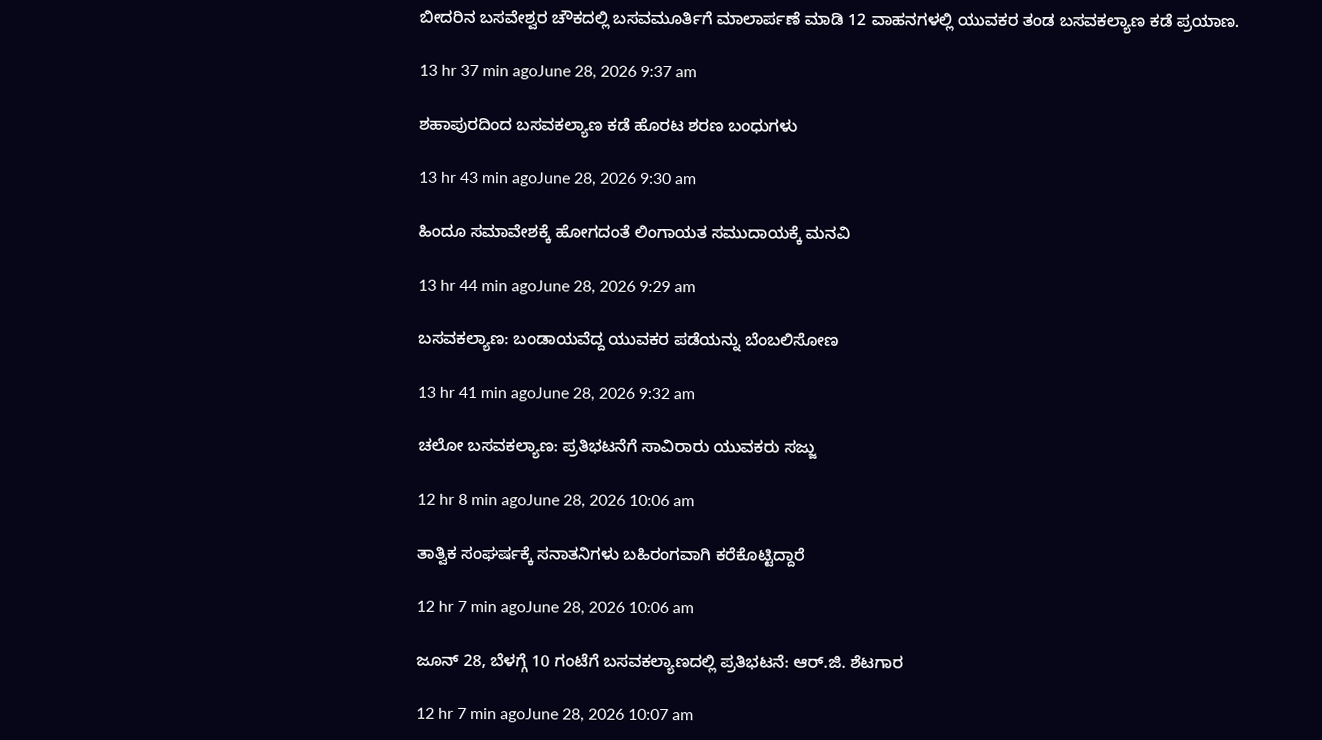ಬೀದರಿನ ಬಸವೇಶ್ವರ ಚೌಕದಲ್ಲಿ ಬಸವಮೂರ್ತಿಗೆ ಮಾಲಾರ್ಪಣೆ ಮಾಡಿ 12 ವಾಹನಗಳಲ್ಲಿ ಯುವಕರ ತಂಡ ಬಸವಕಲ್ಯಾಣ ಕಡೆ ಪ್ರಯಾಣ.

13 hr 37 min agoJune 28, 2026 9:37 am

ಶಹಾಪುರದಿಂದ ಬಸವಕಲ್ಯಾಣ ಕಡೆ ಹೊರಟ ಶರಣ ಬಂಧುಗಳು

13 hr 43 min agoJune 28, 2026 9:30 am

ಹಿಂದೂ ಸಮಾವೇಶಕ್ಕೆ ಹೋಗದಂತೆ ಲಿಂಗಾಯತ ಸಮುದಾಯಕ್ಕೆ ಮನವಿ

13 hr 44 min agoJune 28, 2026 9:29 am

ಬಸವಕಲ್ಯಾಣ: ಬಂಡಾಯವೆದ್ದ ಯುವಕರ ಪಡೆಯನ್ನು ಬೆಂಬಲಿಸೋಣ

13 hr 41 min agoJune 28, 2026 9:32 am

ಚಲೋ ಬಸವಕಲ್ಯಾಣ: ಪ್ರತಿಭಟನೆಗೆ ಸಾವಿರಾರು ಯುವಕರು ಸಜ್ಜು

12 hr 8 min agoJune 28, 2026 10:06 am

ತಾತ್ವಿಕ ಸಂಘರ್ಷಕ್ಕೆ ಸನಾತನಿಗಳು ಬಹಿರಂಗವಾಗಿ ಕರೆಕೊಟ್ಟಿದ್ದಾರೆ

12 hr 7 min agoJune 28, 2026 10:06 am

ಜೂನ್ 28, ಬೆಳಗ್ಗೆ 10 ಗಂಟೆಗೆ ಬಸವಕಲ್ಯಾಣದಲ್ಲಿ ಪ್ರತಿಭಟನೆ: ಆರ್.ಜಿ. ಶೆಟಗಾರ

12 hr 7 min agoJune 28, 2026 10:07 am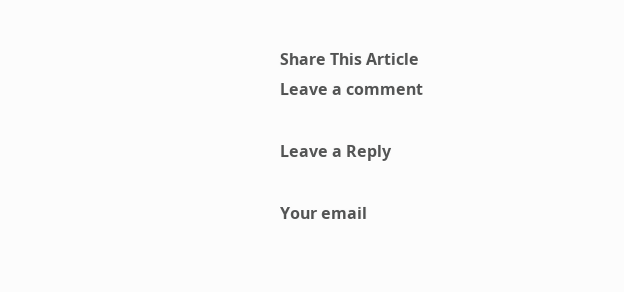Share This Article
Leave a comment

Leave a Reply

Your email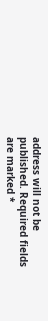address will not be published. Required fields are marked *